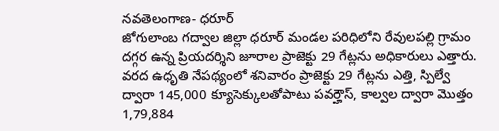నవతెలంగాణ- ధరూర్
జోగులాంబ గద్వాల జిల్లా ధరూర్ మండల పరిధిలోని రేవులపల్లి గ్రామం దగ్గర ఉన్న ప్రియదర్శిని జూరాల ప్రాజెక్టు 29 గేట్లను అధికారులు ఎత్తారు. వరద ఉధృతి నేపథ్యంలో శనివారం ప్రాజెక్టు 29 గేట్లను ఎత్తి, స్పిల్వే ద్వారా 145,000 క్యూసెక్కులతోపాటు పవర్హౌస్, కాల్వల ద్వారా మొత్తం 1,79,884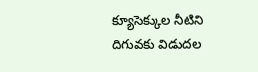క్యూసెక్కుల నీటిని దిగువకు విడుదల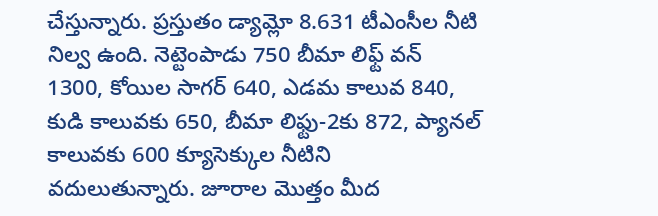చేస్తున్నారు. ప్రస్తుతం డ్యామ్లో 8.631 టీఎంసీల నీటి నిల్వ ఉంది. నెట్టెంపాడు 750 బీమా లిఫ్ట్ వన్ 1300, కోయిల సాగర్ 640, ఎడమ కాలువ 840, కుడి కాలువకు 650, బీమా లిఫ్టు-2కు 872, ప్యానల్ కాలువకు 600 క్యూసెక్కుల నీటిని వదులుతున్నారు. జూరాల మొత్తం మీద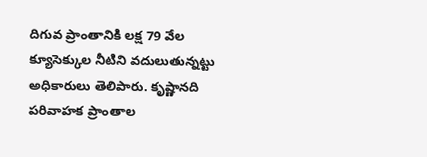దిగువ ప్రాంతానికి లక్ష 79 వేల క్యూసెక్కుల నీటిని వదులుతున్నట్టు అధికారులు తెలిపారు. కృష్ణానది పరివాహక ప్రాంతాల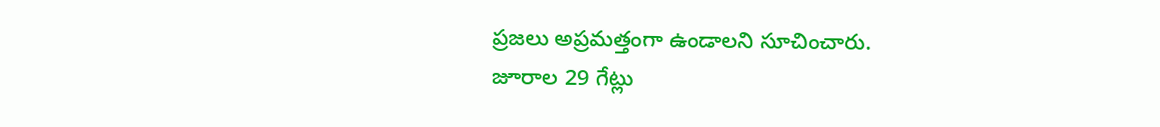ప్రజలు అప్రమత్తంగా ఉండాలని సూచించారు.
జూరాల 29 గేట్లు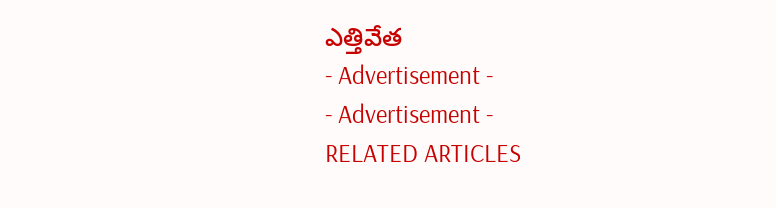ఎత్తివేత
- Advertisement -
- Advertisement -
RELATED ARTICLES